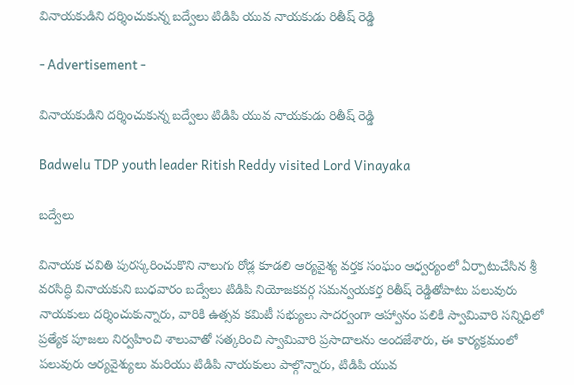వినాయకుడిని దర్శించుకున్న బద్వేలు టిడిపి యువ నాయకుడు రితీష్ రెడ్డి

- Advertisement -

వినాయకుడిని దర్శించుకున్న బద్వేలు టిడిపి యువ నాయకుడు రితీష్ రెడ్డి

Badwelu TDP youth leader Ritish Reddy visited Lord Vinayaka

బద్వేలు

వినాయక చవితి పురస్కరించుకొని నాలుగు రోడ్ల కూడలి ఆర్యవైశ్య వర్తక సంఘం ఆధ్వర్యంలో ఏర్పాటుచేసిన శ్రీ వరసిద్ధి వినాయకుని బుధవారం బద్వేలు టిడిపి నియోజకవర్గ సమన్వయకర్త రితీష్ రెడ్డితోపాటు పలువురు నాయకులు దర్శించుకున్నారు, వారికి ఉత్సవ కమిటీ సభ్యులు సాదర్వంగా ఆహ్వానం పలికి స్వామివారి సన్నిధిలో ప్రత్యేక పూజలు నిర్వహించి శాలువాతో సత్కరించి స్వామివారి ప్రసాదాలను అందజేశారు, ఈ కార్యక్రమంలో పలువురు ఆర్యవైశ్యులు మరియు టిడిపి నాయకులు పాల్గొన్నారు, టిడిపి యువ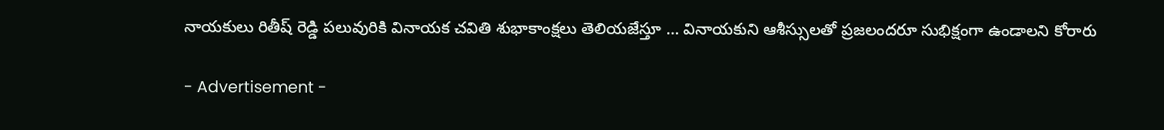నాయకులు రితీష్ రెడ్డి పలువురికి వినాయక చవితి శుభాకాంక్షలు తెలియజేస్తూ … వినాయకుని ఆశీస్సులతో ప్రజలందరూ సుభిక్షంగా ఉండాలని కోరారు

- Advertisement -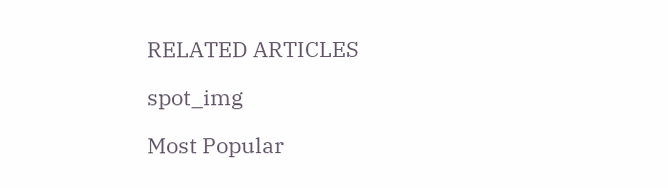RELATED ARTICLES

spot_img

Most Popular